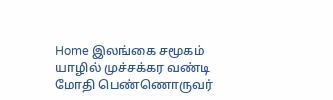Home இலங்கை சமூகம் யாழில் முச்சக்கர வண்டி மோதி பெண்ணொருவர்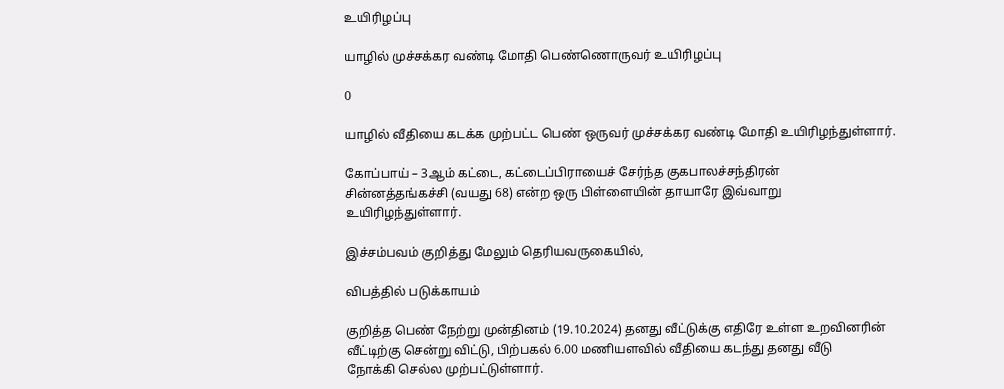உயிரிழப்பு

யாழில் முச்சக்கர வண்டி மோதி பெண்ணொருவர் உயிரிழப்பு

0

யாழில் வீதியை கடக்க முற்பட்ட பெண் ஒருவர் முச்சக்கர வண்டி மோதி உயிரிழந்துள்ளார்.

கோப்பாய் – 3ஆம் கட்டை, கட்டைப்பிராயைச் சேர்ந்த குகபாலச்சந்திரன்
சின்னத்தங்கச்சி (வயது 68) என்ற ஒரு பிள்ளையின் தாயாரே இவ்வாறு
உயிரிழந்துள்ளார்.

இச்சம்பவம் குறித்து மேலும் தெரியவருகையில்,

விபத்தில் படுக்காயம்

குறித்த பெண் நேற்று முன்தினம் (19.10.2024) தனது வீட்டுக்கு எதிரே உள்ள உறவினரின்
வீட்டிற்கு சென்று விட்டு, பிற்பகல் 6.00 மணியளவில் வீதியை கடந்து தனது வீடு
நோக்கி செல்ல முற்பட்டுள்ளார்.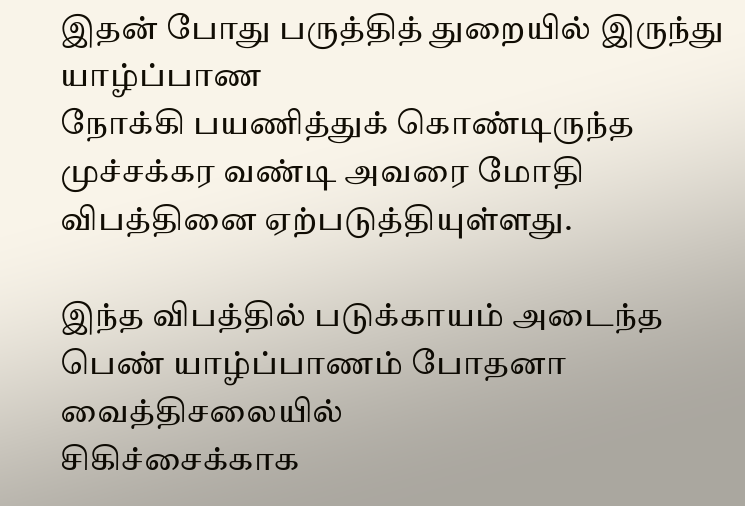இதன் போது பருத்தித் துறையில் இருந்து யாழ்ப்பாண
நோக்கி பயணித்துக் கொண்டிருந்த முச்சக்கர வண்டி அவரை மோதி விபத்தினை ஏற்படுத்தியுள்ளது.

இந்த விபத்தில் படுக்காயம் அடைந்த பெண் யாழ்ப்பாணம் போதனா வைத்திசலையில்
சிகிச்சைக்காக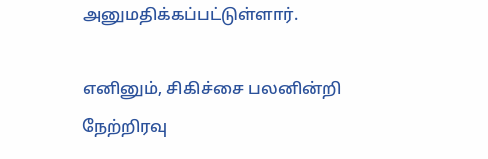அனுமதிக்கப்பட்டுள்ளார்.

எனினும், சிகிச்சை பலனின்றி நேற்றிரவு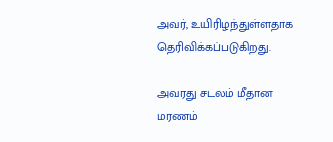அவர், உயிரிழந்துள்ளதாக தெரிவிக்கப்படுகிறது.

அவரது சடலம் மீதான மரணம்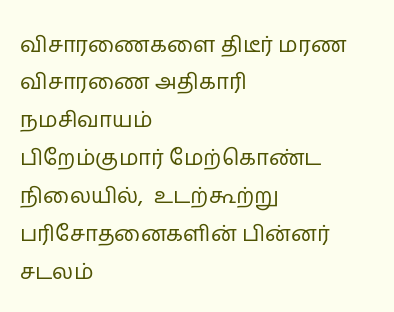விசாரணைகளை திடீர் மரண விசாரணை அதிகாரி நமசிவாயம்
பிறேம்குமார் மேற்கொண்ட நிலையில்,  உடற்கூற்று பரிசோதனைகளின் பின்னர் சடலம்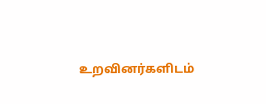உறவினர்களிடம்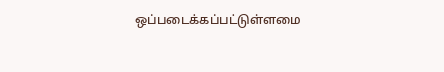ஒப்படைக்கப்பட்டுள்ளமை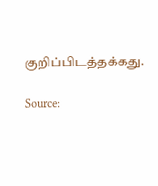குறிப்பிடத்தக்கது.

Source: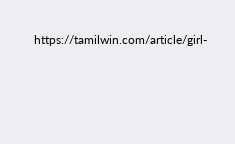https://tamilwin.com/article/girl-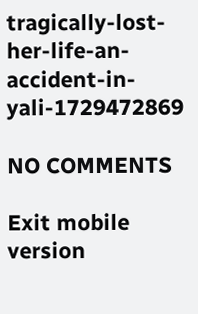tragically-lost-her-life-an-accident-in-yali-1729472869

NO COMMENTS

Exit mobile version